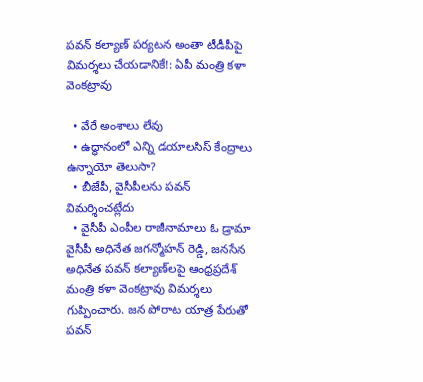పవన్‌ కల్యాణ్‌ పర్యటన అంతా టీడీపీపై విమర్శలు చేయడానికే!: ఏపీ మంత్రి కళా వెంకట్రావు

  • వేరే అంశాలు లేవు
  • ఉద్ధానంలో ఎన్ని డయాలసిస్‌ కేంద్రాలు ఉన్నాయో తెలుసా?
  • బీజేపీ, వైసీపీలను పవన్‌ విమర్శించట్లేదు
  • వైసీపీ ఎంపీల రాజీనామాలు ఓ డ్రామా
వైసీపీ అధినేత జగన్మోహన్‌ రెడ్డి, జనసేన అధినేత పవన్‌ కల్యాణ్‌లపై ఆంధ్రప్రదేశ్‌ మంత్రి కళా వెంకట్రావు విమర్శలు గుప్పించారు. జన పోరాట యాత్ర పేరుతో పవన్‌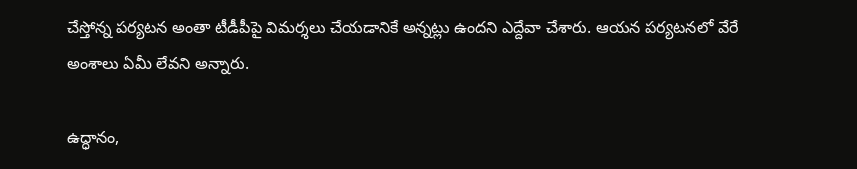చేస్తోన్న పర్యటన అంతా టీడీపీపై విమర్శలు చేయడానికే అన్నట్లు ఉందని ఎద్దేవా చేశారు. ఆయన పర్యటనలో వేరే అంశాలు ఏమీ లేవని అన్నారు.

ఉద్ధానం,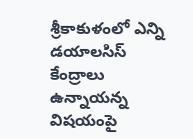శ్రీకాకుళంలో ఎన్ని డయాలసిస్‌ కేంద్రాలు ఉన్నాయన్న విషయంపై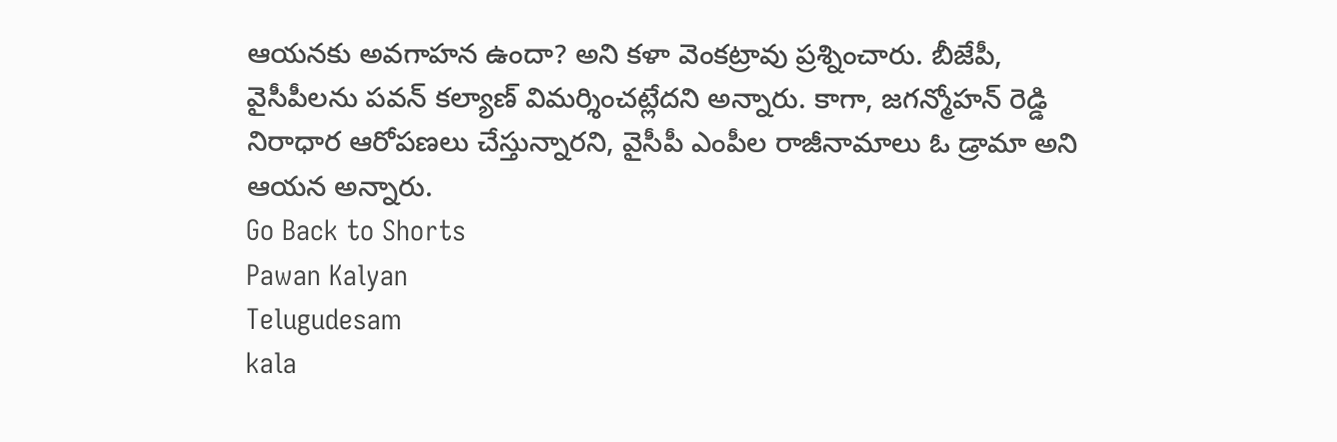ఆయనకు అవగాహన ఉందా? అని కళా వెంకట్రావు ప్రశ్నించారు. బీజేపీ, వైసీపీలను పవన్‌ కల్యాణ్‌ విమర్శించట్లేదని అన్నారు. కాగా, జగన్మోహన్‌ రెడ్డి నిరాధార ఆరోపణలు చేస్తున్నారని, వైసీపీ ఎంపీల రాజీనామాలు ఓ డ్రామా అని ఆయన అన్నారు.
Go Back to Shorts
Pawan Kalyan
Telugudesam
kala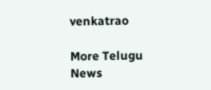venkatrao

More Telugu News